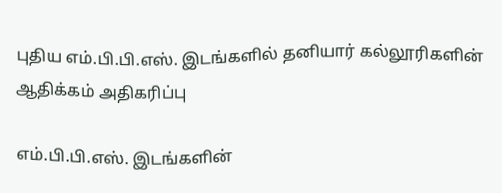புதிய எம்.பி.பி.எஸ். இடங்களில் தனியார் கல்லூரிகளின் ஆதிக்கம் அதிகரிப்பு

எம்.பி.பி.எஸ். இடங்களின்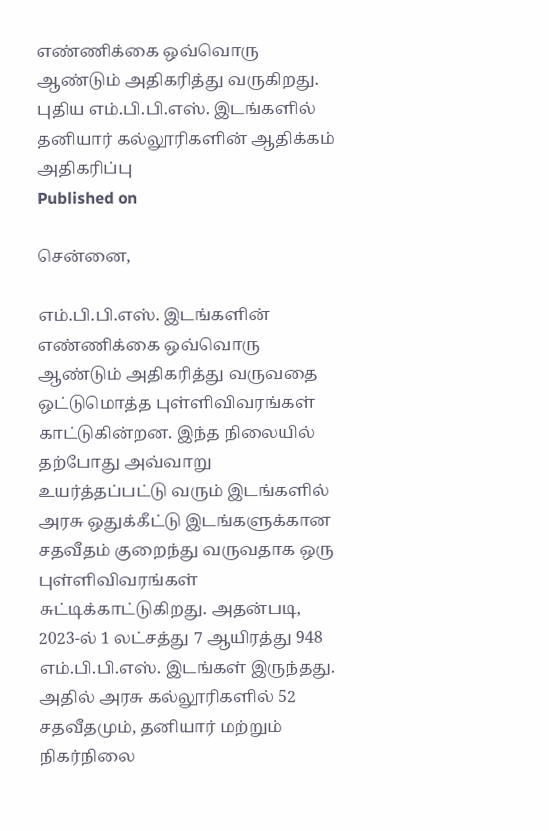எண்ணிக்கை ஒவ்வொரு ஆண்டும் அதிகரித்து வருகிறது.
புதிய எம்.பி.பி.எஸ். இடங்களில் தனியார் கல்லூரிகளின் ஆதிக்கம் அதிகரிப்பு
Published on

சென்னை,

எம்.பி.பி.எஸ். இடங்களின் எண்ணிக்கை ஒவ்வொரு ஆண்டும் அதிகரித்து வருவதை ஒட்டுமொத்த புள்ளிவிவரங்கள் காட்டுகின்றன. இந்த நிலையில் தற்போது அவ்வாறு உயர்த்தப்பட்டு வரும் இடங்களில் அரசு ஒதுக்கீட்டு இடங்களுக்கான சதவீதம் குறைந்து வருவதாக ஒரு புள்ளிவிவரங்கள் சுட்டிக்காட்டுகிறது. அதன்படி, 2023-ல் 1 லட்சத்து 7 ஆயிரத்து 948 எம்.பி.பி.எஸ். இடங்கள் இருந்தது. அதில் அரசு கல்லூரிகளில் 52 சதவீதமும், தனியார் மற்றும் நிகர்நிலை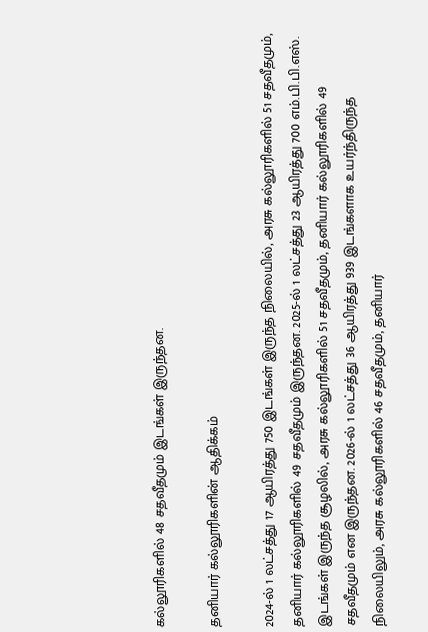கல்லூரிகளில் 48 சதவீதமும் இடங்கள் இருந்தன.

தனியார் கல்லூரிகளின் ஆதிக்கம்

2024-ல் 1 லட்சத்து 17 ஆயிரத்து 750 இடங்கள் இருந்த நிலையில், அரசு கல்லூரிகளில் 51 சதவீதமும், தனியார் கல்லூரிகளில் 49 சதவீதமும் இருந்தன. 2025-ல் 1 லட்சத்து 23 ஆயிரத்து 700 எம்.பி.பி.எஸ். இடங்கள் இருந்த சூழலில், அரசு கல்லூரிகளில் 51 சதவீதமும், தனியார் கல்லூரிகளில் 49 சதவீதமும் என இருந்தன. 2026-ல் 1 லட்சத்து 36 ஆயிரத்து 939 இடங்களாக உயர்ந்திருந்த நிலையிலும், அரசு கல்லூரிகளில் 46 சதவீதமும், தனியார்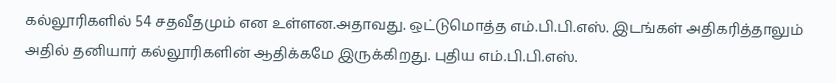கல்லூரிகளில் 54 சதவீதமும் என உள்ளன.அதாவது. ஒட்டுமொத்த எம்.பி.பி.எஸ். இடங்கள் அதிகரித்தாலும் அதில் தனியார் கல்லூரிகளின் ஆதிக்கமே இருக்கிறது. புதிய எம்.பி.பி.எஸ்.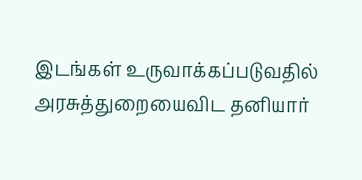இடங்கள் உருவாக்கப்படுவதில் அரசுத்துறையைவிட தனியார்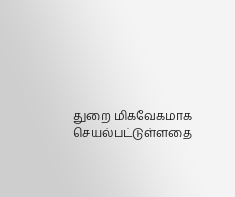துறை மிகவேகமாக செயல்பட்டுள்ளதை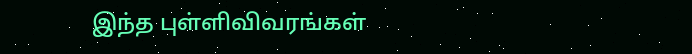இந்த புள்ளிவிவரங்கள்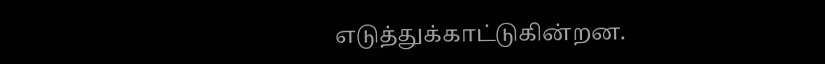எடுத்துக்காட்டுகின்றன.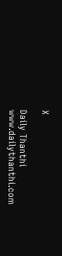X

Daily Thanthi
www.dailythanthi.com